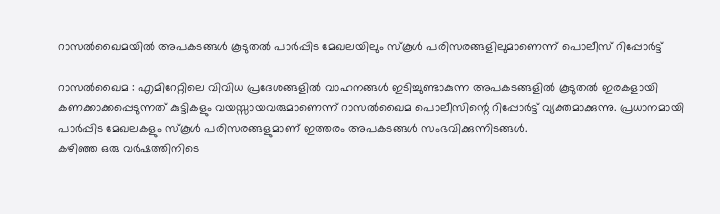റാസൽഖൈമയിൽ അപകടങ്ങൾ കൂടുതൽ പാർപ്പിട മേഖലയിലും സ്കൂൾ പരിസരങ്ങളിലുമാണെന്ന് പൊലീസ് റിപ്പോർട്ട്

റാസൽഖൈമ : എമിറേറ്റിലെ വിവിധ പ്രദേശങ്ങളിൽ വാഹനങ്ങൾ ഇടിച്ചുണ്ടാകുന്ന അപകടങ്ങളിൽ കൂടുതൽ ഇരകളായി കണക്കാക്കപ്പെടുന്നത് കുട്ടികളും വയസ്സായവരുമാണെന്ന് റാസൽഖൈമ പൊലീസിന്റെ റിപ്പോർട്ട് വ്യക്തമാക്കുന്നു. പ്രധാനമായി പാർപ്പിട മേഖലകളും സ്കൂൾ പരിസരങ്ങളുമാണ് ഇത്തരം അപകടങ്ങൾ സംഭവിക്കുന്നിടങ്ങൾ.
കഴിഞ്ഞ ഒരു വർഷത്തിനിടെ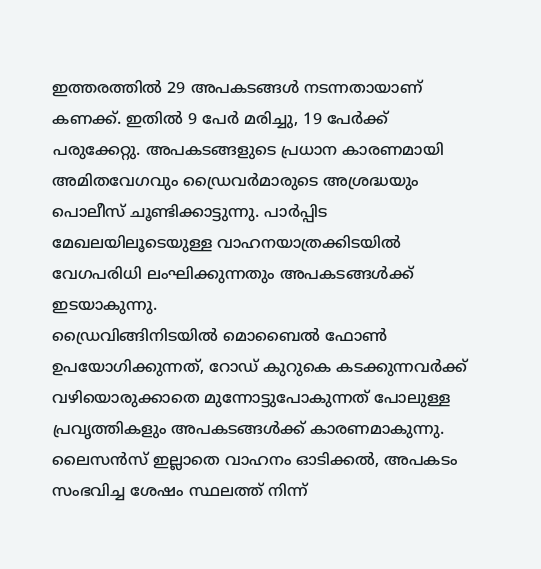ഇത്തരത്തിൽ 29 അപകടങ്ങൾ നടന്നതായാണ് കണക്ക്. ഇതിൽ 9 പേർ മരിച്ചു, 19 പേർക്ക് പരുക്കേറ്റു. അപകടങ്ങളുടെ പ്രധാന കാരണമായി അമിതവേഗവും ഡ്രൈവർമാരുടെ അശ്രദ്ധയും പൊലീസ് ചൂണ്ടിക്കാട്ടുന്നു. പാർപ്പിട മേഖലയിലൂടെയുള്ള വാഹനയാത്രക്കിടയിൽ വേഗപരിധി ലംഘിക്കുന്നതും അപകടങ്ങൾക്ക് ഇടയാകുന്നു.
ഡ്രൈവിങ്ങിനിടയിൽ മൊബൈൽ ഫോൺ ഉപയോഗിക്കുന്നത്, റോഡ് കുറുകെ കടക്കുന്നവർക്ക് വഴിയൊരുക്കാതെ മുന്നോട്ടുപോകുന്നത് പോലുള്ള പ്രവൃത്തികളും അപകടങ്ങൾക്ക് കാരണമാകുന്നു. ലൈസൻസ് ഇല്ലാതെ വാഹനം ഓടിക്കൽ, അപകടം സംഭവിച്ച ശേഷം സ്ഥലത്ത് നിന്ന്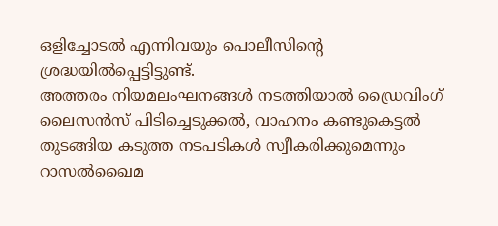ഒളിച്ചോടൽ എന്നിവയും പൊലീസിന്റെ ശ്രദ്ധയിൽപ്പെട്ടിട്ടുണ്ട്.
അത്തരം നിയമലംഘനങ്ങൾ നടത്തിയാൽ ഡ്രൈവിംഗ് ലൈസൻസ് പിടിച്ചെടുക്കൽ, വാഹനം കണ്ടുകെട്ടൽ തുടങ്ങിയ കടുത്ത നടപടികൾ സ്വീകരിക്കുമെന്നും റാസൽഖൈമ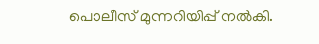പൊലീസ് മുന്നറിയിപ്പ് നൽകി.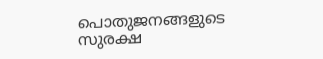പൊതുജനങ്ങളുടെ സുരക്ഷ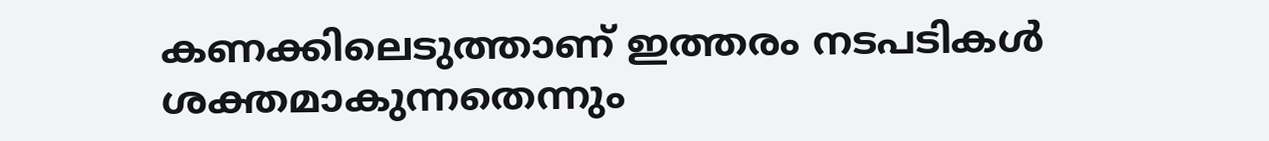കണക്കിലെടുത്താണ് ഇത്തരം നടപടികൾ ശക്തമാകുന്നതെന്നും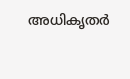അധികൃതർ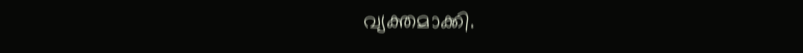വ്യക്തമാക്കി.